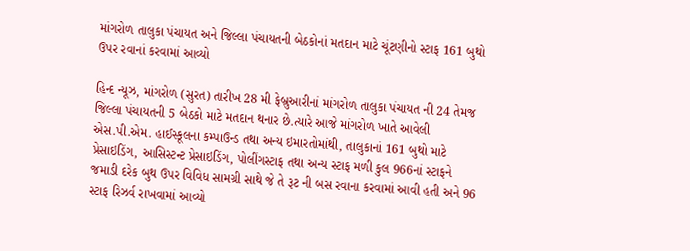માંગરોળ તાલુકા પંચાયત અને જિલ્લા પંચાયતની બેઠકોનાં મતદાન માટે ચૂંટણીનો સ્ટાફ 161 બુથો ઉપર રવાનાં કરવામાં આવ્યો

હિન્દ ન્યૂઝ, માંગરોળ (સુરત) તારીખ 28 મી ફેબ્રુઆરીનાં માંગરોળ તાલુકા પંચાયત ની 24 તેમજ જિલ્લા પંચાયતની 5 બેઠકો માટે મતદાન થનાર છે.ત્યારે આજે માંગરોળ ખાતે આવેલી એસ.પી.એમ. હાઈસ્કૂલના કમ્પાઉન્ડ તથા અન્ય ઇમારતોમાંથી, તાલુકાનાં 161 બુથો માટે પ્રેસાઇડિંગ, આસિસ્ટન્ટ પ્રેસાઇડિંગ, પોલીંગસ્ટાફ તથા અન્ય સ્ટાફ મળી કુલ 966નાં સ્ટાફને જમાડી દરેક બુથ ઉપર વિવિધ સામગ્રી સાથે જે તે રૂટ ની બસ રવાના કરવામાં આવી હતી અને 96 સ્ટાફ રિઝર્વ રાખવામાં આવ્યો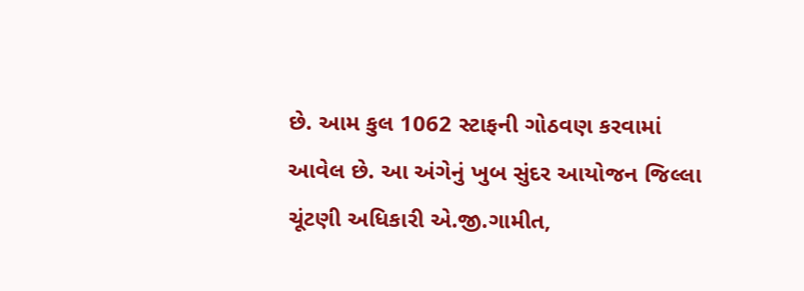છે. આમ કુલ 1062 સ્ટાફની ગોઠવણ કરવામાં આવેલ છે. આ અંગેનું ખુબ સુંદર આયોજન જિલ્લા ચૂંટણી અધિકારી એ.જી.ગામીત,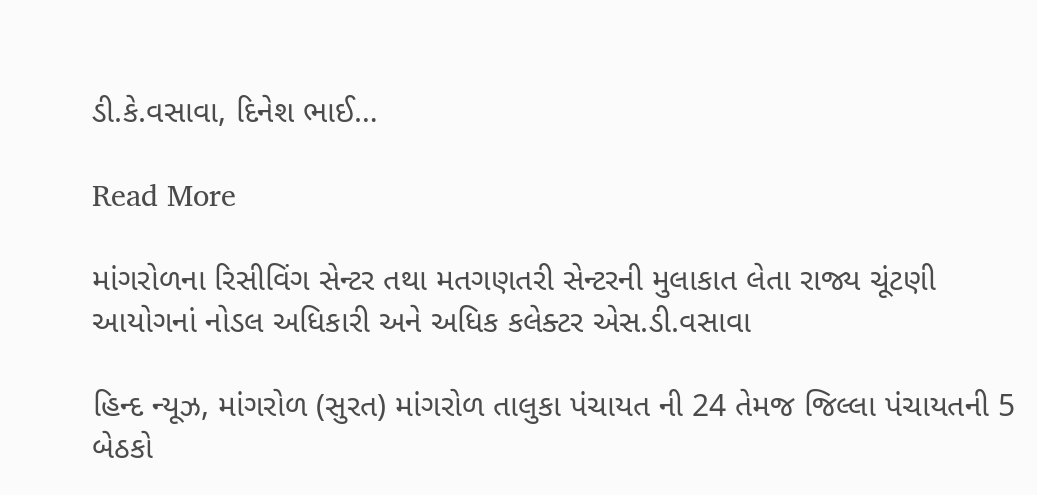ડી.કે.વસાવા, દિનેશ ભાઈ…

Read More

માંગરોળના રિસીવિંગ સેન્ટર તથા મતગણતરી સેન્ટરની મુલાકાત લેતા રાજ્ય ચૂંટણી આયોગનાં નોડલ અધિકારી અને અધિક કલેક્ટર એસ.ડી.વસાવા

હિન્દ ન્યૂઝ, માંગરોળ (સુરત) માંગરોળ તાલુકા પંચાયત ની 24 તેમજ જિલ્લા પંચાયતની 5 બેઠકો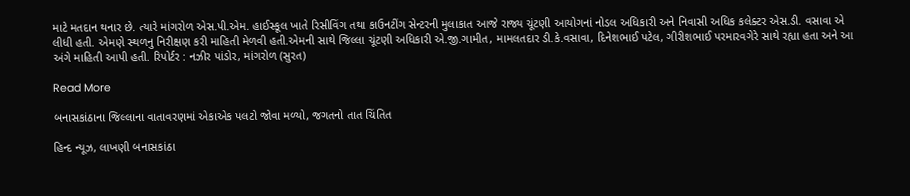માટે મતદાન થનાર છે. ત્યારે માંગરોળ એસ.પી.એમ. હાઈસ્કૂલ ખાતે રિસીવિંગ તથા કાઉનટીંગ સેન્ટરની મુલાકાત આજે રાજ્ય ચૂંટણી આયોગનાં નોડલ અધિકારી અને નિવાસી અધિક કલેક્ટર એસ.ડી. વસાવા એ લીધી હતી. એમણે સ્થળનુ નિરીક્ષણ કરી માહિતી મેળવી હતી.એમની સાથે જિલ્લા ચૂંટણી અધિકારી એ.જી.ગામીત, મામલતદાર ડી.કે.વસાવા, દિનેશભાઈ પટેલ, ગીરીશભાઈ પરમારવગેરે સાથે રહ્યા હતા અને આ અંગે માહિતી આપી હતી. રિપોર્ટર : નઝીર પાંડોર, માંગરોળ (સુરત)

Read More

બનાસકાંઠાના જિલ્લાના વાતાવરણમાં એકાએક પલટો જોવા મળ્યો, જગતનો તાત ચિંતિત

હિન્દ ન્યૂઝ, લાખણી બનાસકાંઠા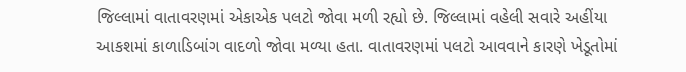જિલ્લામાં વાતાવરણમાં એકાએક પલટો જોવા મળી રહ્યો છે. જિલ્લામાં વહેલી સવારે અહીંયા આકશમાં કાળાડિબાંગ વાદળો જોવા મળ્યા હતા. વાતાવરણમાં પલટો આવવાને કારણે ખેડૂતોમાં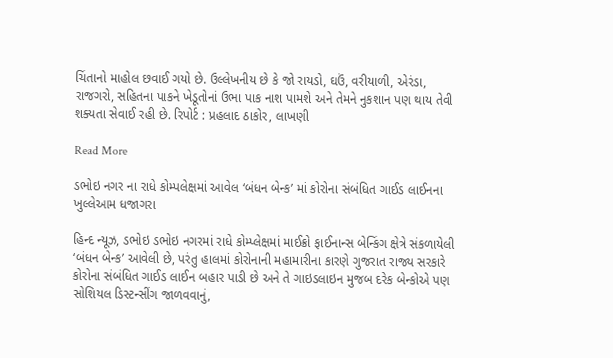ચિંતાનો માહોલ છવાઈ ગયો છે. ઉલ્લેખનીય છે કે જો રાયડો, ઘઉં, વરીયાળી, એરંડા, રાજગરો, સહિતના પાકને ખેડૂતોનાં ઉભા પાક નાશ પામશે અને તેમને નુકશાન પણ થાય તેવી શક્યતા સેવાઈ રહી છે. રિપોર્ટ : પ્રહલાદ ઠાકોર, લાખણી

Read More

ડભોઇ નગર ના રાધે કોમ્પલેક્ષમાં આવેલ ‘બંધન બેન્ક’ માં કોરોના સંબંધિત ગાઈડ લાઈનના ખુલ્લેઆમ ધજાગરા

હિન્દ ન્યૂઝ, ડભોઇ ડભોઇ નગરમાં રાધે કોમ્પ્લેક્ષમાં માઈક્રો ફાઈનાન્સ બેન્કિંગ ક્ષેત્રે સંકળાયેલી ‘બંધન બેન્ક’ આવેલી છે, પરંતુ હાલમાં કોરોનાની મહામારીના કારણે ગુજરાત રાજ્ય સરકારે કોરોના સંબંધિત ગાઈડ લાઈન બહાર પાડી છે અને તે ગાઇડલાઇન મુજબ દરેક બેન્કોએ પણ સોશિયલ ડિસ્ટન્સીંગ જાળવવાનું,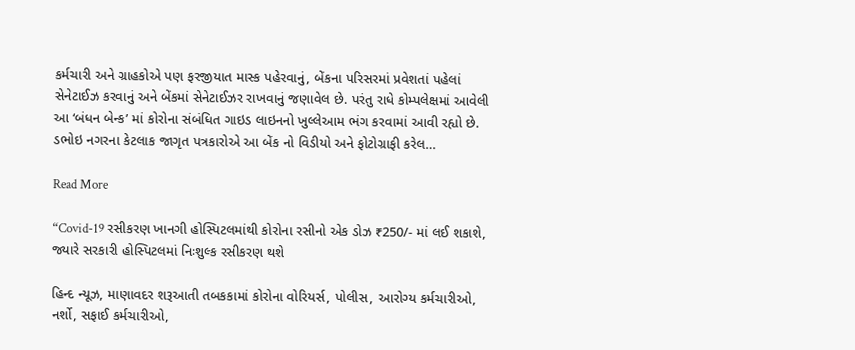કર્મચારી અને ગ્રાહકોએ પણ ફરજીયાત માસ્ક પહેરવાનું, બેંકના પરિસરમાં પ્રવેશતાં પહેલાં સેનેટાઈઝ કરવાનું અને બેંકમાં સેનેટાઈઝર રાખવાનું જણાવેલ છે. પરંતુ રાધે કોમ્પલેક્ષમાં આવેલી આ ‘બંધન બેન્ક’ માં કોરોના સંબંધિત ગાઇડ લાઇનનો ખુલ્લેઆમ ભંગ કરવામાં આવી રહ્યો છે. ડભોઇ નગરના કેટલાક જાગૃત પત્રકારોએ આ બેંક નો વિડીયો અને ફોટોગ્રાફી કરેલ…

Read More

“Covid-19 રસીકરણ ખાનગી હોસ્પિટલમાંથી કોરોના રસીનો એક ડોઝ ₹250/- માં લઈ શકાશે, જ્યારે સરકારી હોસ્પિટલમાં નિઃશુલ્ક રસીકરણ થશે

હિન્દ ન્યૂઝ, માણાવદર શરૂઆતી તબકકામાં કોરોના વોરિયર્સ, પોલીસ, આરોગ્ય કર્મચારીઓ, નર્શો, સફાઈ કર્મચારીઓ,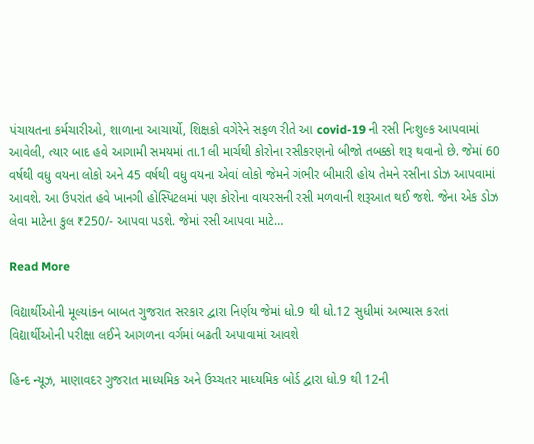પંચાયતના કર્મચારીઓ, શાળાના આચાર્યો, શિક્ષકો વગેરેને સફળ રીતે આ covid-19 ની રસી નિઃશુલ્ક આપવામાં આવેલી, ત્યાર બાદ હવે આગામી સમયમાં તા.1લી માર્ચથી કોરોના રસીકરણનો બીજો તબક્કો શરૂ થવાનો છે. જેમાં 60 વર્ષથી વધુ વયના લોકો અને 45 વર્ષથી વધુ વયના એવાં લોકો જેમને ગંભીર બીમારી હોય તેમને રસીના ડોઝ આપવામાં આવશે. આ ઉપરાંત હવે ખાનગી હોસ્પિટલમાં પણ કોરોના વાયરસની રસી મળવાની શરૂઆત થઈ જશે. જેના એક ડોઝ લેવા માટેના કુલ ₹250/- આપવા પડશે. જેમાં રસી આપવા માટે…

Read More

વિદ્યાર્થીઓની મૂલ્યાંકન બાબત ગુજરાત સરકાર દ્વારા નિર્ણય જેમાં ધો.9 થી ધો.12 સુધીમાં અભ્યાસ કરતાં વિદ્યાર્થીઓની પરીક્ષા લઈને આગળના વર્ગમાં બઢતી અપાવામાં આવશે

હિન્દ ન્યૂઝ, માણાવદર ગુજરાત માધ્યમિક અને ઉચ્ચતર માધ્યમિક બોર્ડ દ્વારા ધો.9 થી 12ની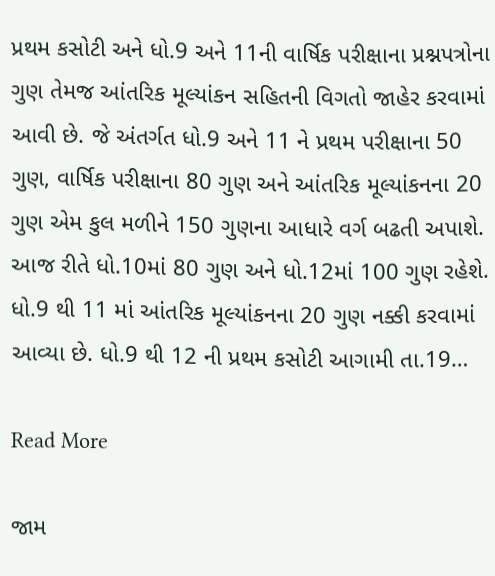પ્રથમ કસોટી અને ધો.9 અને 11ની વાર્ષિક પરીક્ષાના પ્રશ્નપત્રોના ગુણ તેમજ આંતરિક મૂલ્યાંકન સહિતની વિગતો જાહેર કરવામાં આવી છે. જે અંતર્ગત ધો.9 અને 11 ને પ્રથમ પરીક્ષાના 50 ગુણ, વાર્ષિક પરીક્ષાના 80 ગુણ અને આંતરિક મૂલ્યાંકનના 20 ગુણ એમ કુલ મળીને 150 ગુણના આધારે વર્ગ બઢતી અપાશે. આજ રીતે ધો.10માં 80 ગુણ અને ધો.12માં 100 ગુણ રહેશે. ધો.9 થી 11 માં આંતરિક મૂલ્યાંકનના 20 ગુણ નક્કી કરવામાં આવ્યા છે. ધો.9 થી 12 ની પ્રથમ કસોટી આગામી તા.19…

Read More

જામ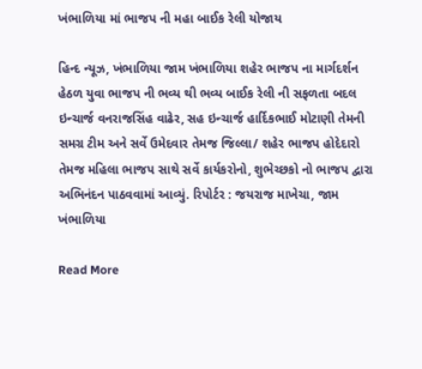ખંભાળિયા માં ભાજપ ની મહા બાઈક રેલી યોજાય

હિન્દ ન્યૂઝ, ખંભાળિયા જામ ખંભાળિયા શહેર ભાજપ ના માર્ગદર્શન હેઠળ યુવા ભાજપ ની ભવ્ય થી ભવ્ય બાઈક રેલી ની સફળતા બદલ ઇન્ચાર્જ વનરાજસિંહ વાઢેર, સહ ઇન્ચાર્જ હાર્દિકભાઈ મોટાણી તેમની સમગ્ર ટીમ અને સર્વે ઉમેદવાર તેમજ જિલ્લા/ શહેર ભાજપ હોદેદારો તેમજ મહિલા ભાજપ સાથે સર્વે કાર્યકરોનો, શુભેચ્છકો નો ભાજપ દ્વારા અભિનંદન પાઠવવામાં આવ્યું. રિપોર્ટર : જયરાજ માખેચા, જામ ખંભાળિયા

Read More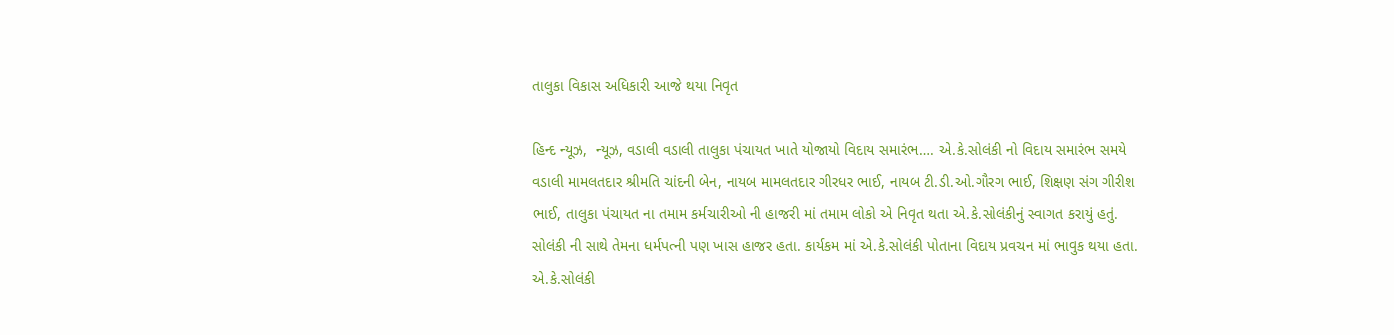તાલુકા વિકાસ અધિકારી આજે થયા નિવૃત

હિન્દ ન્યૂઝ,  ન્યૂઝ, વડાલી વડાલી તાલુકા પંચાયત ખાતે યોજાયો વિદાય સમારંભ…. એ.કે.સોલંકી નો વિદાય સમારંભ સમયે વડાલી મામલતદાર શ્રીમતિ ચાંદની બેન, નાયબ મામલતદાર ગીરધર ભાઈ, નાયબ ટી.ડી.ઓ.ગૌરગ ભાઈ, શિક્ષણ સંગ ગીરીશ ભાઈ, તાલુકા પંચાયત ના તમામ કર્મચારીઓ ની હાજરી માં તમામ લોકો એ નિવૃત થતા એ.કે.સોલંકીનું સ્વાગત કરાયું હતું. સોલંકી ની સાથે તેમના ધર્મપત્ની પણ ખાસ હાજર હતા. કાર્યકમ માં એ.કે.સોલંકી પોતાના વિદાય પ્રવચન માં ભાવુક થયા હતા. એ.કે.સોલંકી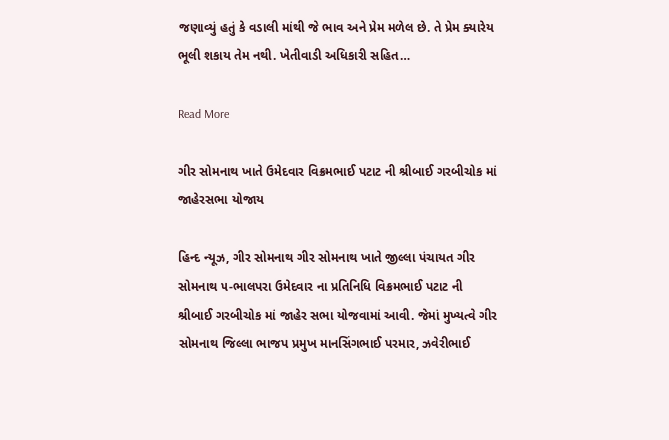જણાવ્યું હતું કે વડાલી માંથી જે ભાવ અને પ્રેમ મળેલ છે. તે પ્રેમ ક્યારેય ભૂલી શકાય તેમ નથી. ખેતીવાડી અધિકારી સહિત…

Read More

ગીર સોમનાથ ખાતે ઉમેદવાર વિક્રમભાઈ પટાટ ની શ્રીબાઈ ગરબીચોક માં જાહેરસભા યોજાય

હિન્દ ન્યૂઝ, ગીર સોમનાથ ગીર સોમનાથ ખાતે જીલ્લા પંચાયત ગીર સોમનાથ ૫-ભાલપરા ઉમેદવાર ના પ્રતિનિધિ વિક્રમભાઈ પટાટ ની શ્રીબાઈ ગરબીચોક માં જાહેર સભા યોજવામાં આવી. જેમાં મુખ્યત્વે ગીર સોમનાથ જિલ્લા ભાજપ પ્રમુખ માનસિંગભાઈ પરમાર, ઝવેરીભાઈ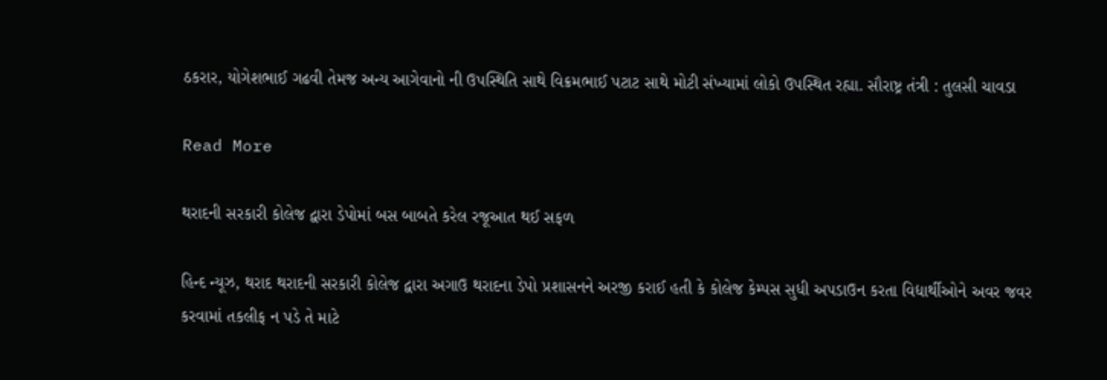ઠકરાર, યોગેશભાઈ ગઢવી તેમજ અન્ય આગેવાનો ની ઉપસ્થિતિ સાથે વિક્રમભાઈ પટાટ સાથે મોટી સંખ્યામાં લોકો ઉપસ્થિત રહ્યા. સૌરાષ્ટ્ર તંત્રી : તુલસી ચાવડા

Read More

થરાદની સરકારી કોલેજ દ્વારા ડેપોમાં બસ બાબતે કરેલ રજૂઆત થઈ સફળ

હિન્દ ન્યૂઝ, થરાદ થરાદની સરકારી કોલેજ દ્વારા અગાઉ થરાદના ડેપો પ્રશાસનને અરજી કરાઈ હતી કે કોલેજ કેમ્પસ સુધી અપડાઉન કરતા વિદ્યાર્થીઓને અવર જવર કરવામાં તકલીફ ન પડે તે માટે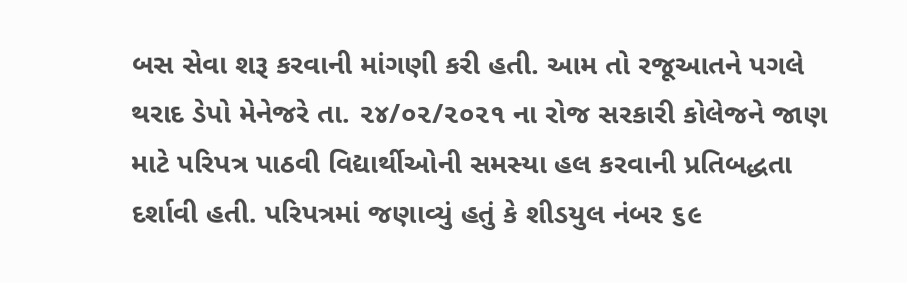બસ સેવા શરૂ કરવાની માંગણી કરી હતી. આમ તો રજૂઆતને પગલે થરાદ ડેપો મેનેજરે તા. ૨૪/૦૨/૨૦૨૧ ના રોજ સરકારી કોલેજને જાણ માટે પરિપત્ર પાઠવી વિદ્યાર્થીઓની સમસ્યા હલ કરવાની પ્રતિબદ્ધતા દર્શાવી હતી. પરિપત્રમાં જણાવ્યું હતું કે શીડયુલ નંબર ૬૯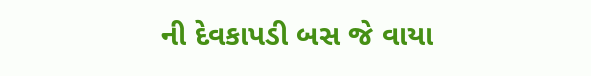ની દેવકાપડી બસ જે વાયા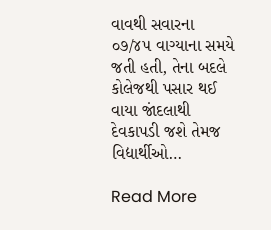વાવથી સવારના ૦૭/૪૫ વાગ્યાના સમયે જતી હતી, તેના બદલે કોલેજથી પસાર થઈ વાયા જાંદલાથી દેવકાપડી જશે તેમજ વિદ્યાર્થીઓ…

Read More